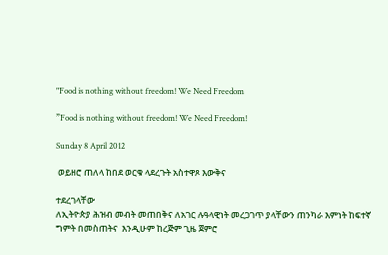"Food is nothing without freedom! We Need Freedom

”Food is nothing without freedom! We Need Freedom!

Sunday 8 April 2012

 ወይዘሮ ጠለላ ከበደ ወርቁ ላደረጉት አስተዋጾ እውቅና

ተደረገላቸው
ለኢትዮጵያ ሕዝብ መብት መጠበቅና ለአገር ሉዓላዊነት መረጋገጥ ያላቸውን ጠንካራ እምነት ከፍተኛ
ግምት በመስጠትና  እንዲሁም ከረጅም ጊዜ ጀምሮ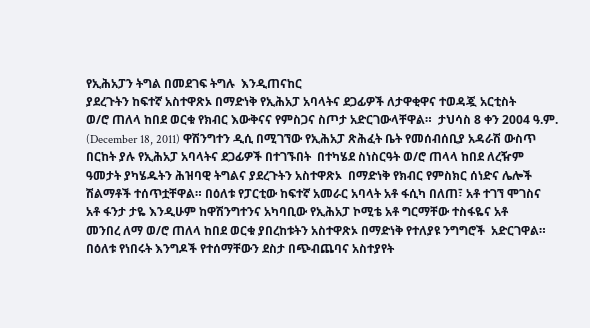የኢሕአፓን ትግል በመደገፍ ትግሉ  እንዲጠናከር
ያደረጉትን ከፍተኛ አስተዋጽኦ በማድነቅ የኢሕአፓ አባላትና ደጋፊዎች ለታዋቂዋና ተወዳጇ አርቲስት
ወ/ሮ ጠለላ ከበደ ወርቁ የክብር እውቅናና የምስጋና ስጦታ አድርገውላቸዋል።  ታህሳስ 8 ቀን 2004 ዓ.ም.
(December 18, 2011) ዋሽንግተን ዲሲ በሚገኘው የኢሕአፓ ጽሕፈት ቤት የመሰብሰቢያ አዳራሽ ውስጥ
በርከት ያሉ የኢሕአፓ አባላትና ደጋፊዎች በተገኙበት  በተካሄደ ስነስርዓት ወ/ሮ ጠላላ ከበደ ለረዥም
ዓመታት ያካሄዱትን ሕዝባዊ ትግልና ያደረጉትን አስተዋጽኦ  በማድነቅ የክብር የምስክር ሰነድና ሌሎች
ሽልማቶች ተሰጥቷቸዋል። በዕለቱ የፓርቲው ከፍተኛ አመራር አባላት አቶ ፋሲካ በለጠ፣ አቶ ተገኘ ሞገስና
አቶ ፋንታ ታዬ እንዲሁም ከዋሽንግተንና አካባቢው የኢሕአፓ ኮሚቴ አቶ ግርማቸው ተስፋዬና አቶ
መንበረ ለማ ወ/ሮ ጠለላ ከበደ ወርቁ ያበረከቱትን አስተዋጽኦ በማድነቅ የተለያዩ ንግግሮች  አድርገዋል።
በዕለቱ የነበሩት እንግዶች የተሰማቸውን ደስታ በጭብጨባና አስተያየት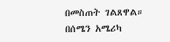በመስጠት ገልጸዋል።
በሰሜን አሜሪካ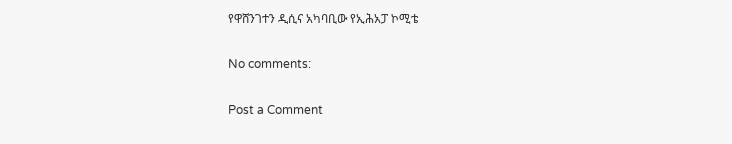የዋሸንገተን ዲሲና አካባቢው የኢሕአፓ ኮሚቴ

No comments:

Post a Comment